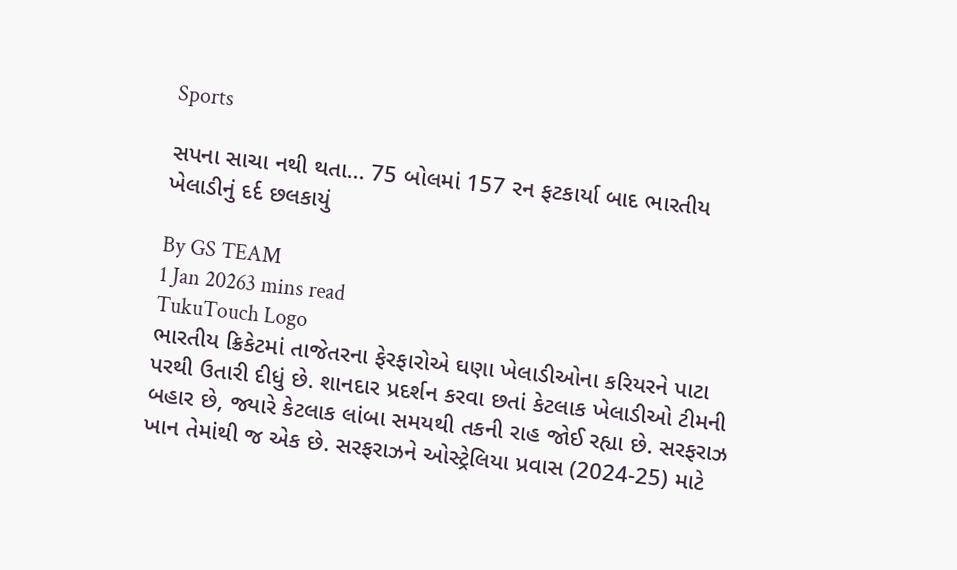Sports

સપના સાચા નથી થતા... 75 બોલમાં 157 રન ફટકાર્યા બાદ ભારતીય ખેલાડીનું દર્દ છલકાયું

By GS TEAM
1 Jan 20263 mins read
TukuTouch Logo
ભારતીય ક્રિકેટમાં તાજેતરના ફેરફારોએ ઘણા ખેલાડીઓના કરિયરને પાટા પરથી ઉતારી દીધું છે. શાનદાર પ્રદર્શન કરવા છતાં કેટલાક ખેલાડીઓ ટીમની બહાર છે, જ્યારે કેટલાક લાંબા સમયથી તકની રાહ જોઈ રહ્યા છે. સરફરાઝ ખાન તેમાંથી જ એક છે. સરફરાઝને ઓસ્ટ્રેલિયા પ્રવાસ (2024-25) માટે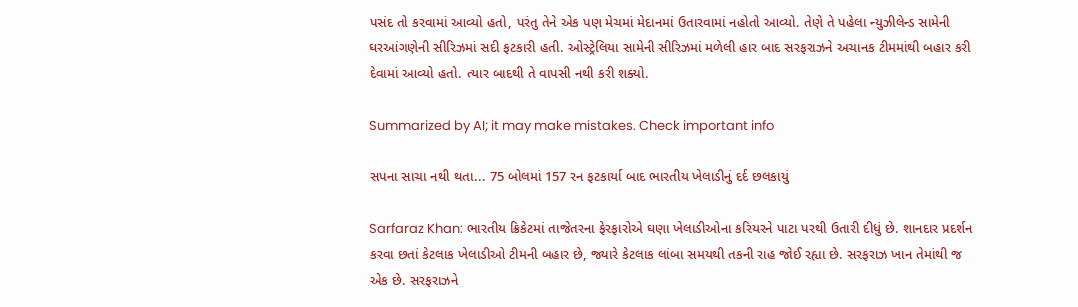પસંદ તો કરવામાં આવ્યો હતો, પરંતુ તેને એક પણ મેચમાં મેદાનમાં ઉતારવામાં નહોતો આવ્યો. તેણે તે પહેલા ન્યુઝીલેન્ડ સામેની ઘરઆંગણેની સીરિઝમાં સદી ફટકારી હતી. ઓસ્ટ્રેલિયા સામેની સીરિઝમાં મળેલી હાર બાદ સરફરાઝને અચાનક ટીમમાંથી બહાર કરી દેવામાં આવ્યો હતો. ત્યાર બાદથી તે વાપસી નથી કરી શક્યો.

Summarized by AI; it may make mistakes. Check important info

સપના સાચા નથી થતા... 75 બોલમાં 157 રન ફટકાર્યા બાદ ભારતીય ખેલાડીનું દર્દ છલકાયું

Sarfaraz Khan: ભારતીય ક્રિકેટમાં તાજેતરના ફેરફારોએ ઘણા ખેલાડીઓના કરિયરને પાટા પરથી ઉતારી દીધું છે. શાનદાર પ્રદર્શન કરવા છતાં કેટલાક ખેલાડીઓ ટીમની બહાર છે, જ્યારે કેટલાક લાંબા સમયથી તકની રાહ જોઈ રહ્યા છે. સરફરાઝ ખાન તેમાંથી જ એક છે. સરફરાઝને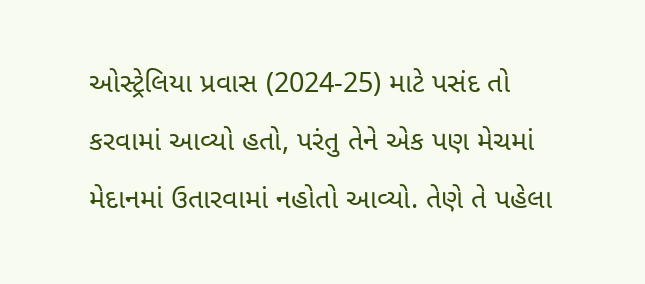ઓસ્ટ્રેલિયા પ્રવાસ (2024-25) માટે પસંદ તો કરવામાં આવ્યો હતો, પરંતુ તેને એક પણ મેચમાં મેદાનમાં ઉતારવામાં નહોતો આવ્યો. તેણે તે પહેલા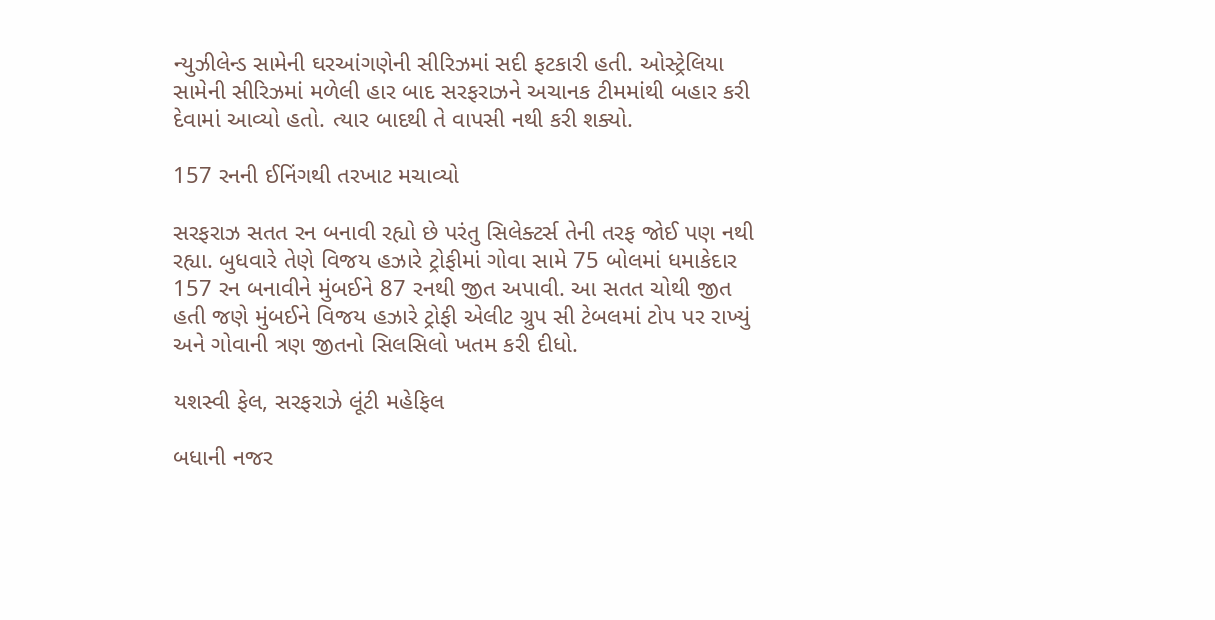ન્યુઝીલેન્ડ સામેની ઘરઆંગણેની સીરિઝમાં સદી ફટકારી હતી. ઓસ્ટ્રેલિયા સામેની સીરિઝમાં મળેલી હાર બાદ સરફરાઝને અચાનક ટીમમાંથી બહાર કરી દેવામાં આવ્યો હતો. ત્યાર બાદથી તે વાપસી નથી કરી શક્યો.

157 રનની ઈનિંગથી તરખાટ મચાવ્યો

સરફરાઝ સતત રન બનાવી રહ્યો છે પરંતુ સિલેક્ટર્સ તેની તરફ જોઈ પણ નથી રહ્યા. બુધવારે તેણે વિજય હઝારે ટ્રોફીમાં ગોવા સામે 75 બોલમાં ધમાકેદાર 157 રન બનાવીને મુંબઈને 87 રનથી જીત અપાવી. આ સતત ચોથી જીત હતી જણે મુંબઈને વિજય હઝારે ટ્રોફી એલીટ ગ્રુપ સી ટેબલમાં ટોપ પર રાખ્યું અને ગોવાની ત્રણ જીતનો સિલસિલો ખતમ કરી દીધો.

યશસ્વી ફેલ, સરફરાઝે લૂંટી મહેફિલ

બધાની નજર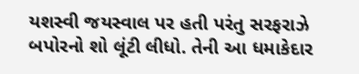યશસ્વી જયસ્વાલ પર હતી પરંતુ સરફરાઝે બપોરનો શો લૂંટી લીધો. તેની આ ધમાકેદાર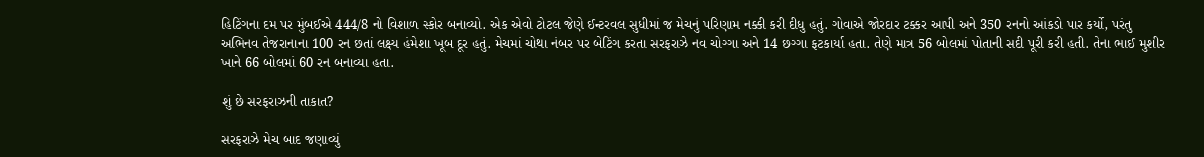હિટિંગના દમ પર મુંબઈએ 444/8 નો વિશાળ સ્કોર બનાવ્યો. એક એવો ટોટલ જેણે ઈન્ટરવલ સુધીમાં જ મેચનું પરિણામ નક્કી કરી દીધુ હતું. ગોવાએ જોરદાર ટક્કર આપી અને 350 રનનો આંકડો પાર કર્યો, પરંતુ અભિનવ તેજરાનાના 100 રન છતાં લક્ષ્ય હંમેશા ખૂબ દૂર હતું. મેચમાં ચોથા નંબર પર બેટિંગ કરતા સરફરાઝે નવ ચોગ્ગા અને 14 છગ્ગા ફટકાર્યા હતા. તેણે માત્ર 56 બોલમાં પોતાની સદી પૂરી કરી હતી. તેના ભાઈ મુશીર ખાને 66 બોલમાં 60 રન બનાવ્યા હતા.

શું છે સરફરાઝની તાકાત?

સરફરાઝે મેચ બાદ જણાવ્યું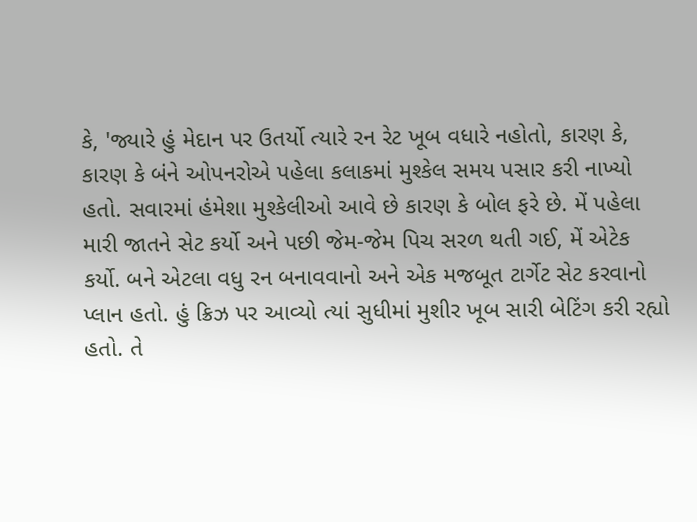કે, 'જ્યારે હું મેદાન પર ઉતર્યો ત્યારે રન રેટ ખૂબ વધારે નહોતો, કારણ કે, કારણ કે બંને ઓપનરોએ પહેલા કલાકમાં મુશ્કેલ સમય પસાર કરી નાખ્યો હતો. સવારમાં હંમેશા મુશ્કેલીઓ આવે છે કારણ કે બોલ ફરે છે. મેં પહેલા મારી જાતને સેટ કર્યો અને પછી જેમ-જેમ પિચ સરળ થતી ગઈ, મેં એટેક કર્યો. બને એટલા વધુ રન બનાવવાનો અને એક મજબૂત ટાર્ગેટ સેટ કરવાનો પ્લાન હતો. હું ક્રિઝ પર આવ્યો ત્યાં સુધીમાં મુશીર ખૂબ સારી બેટિંગ કરી રહ્યો હતો. તે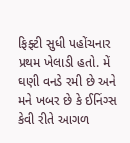ફિફ્ટી સુધી પહોંચનાર પ્રથમ ખેલાડી હતો. મેં ઘણી વનડે રમી છે અને મને ખબર છે કે ઈનિંગ્સ કેવી રીતે આગળ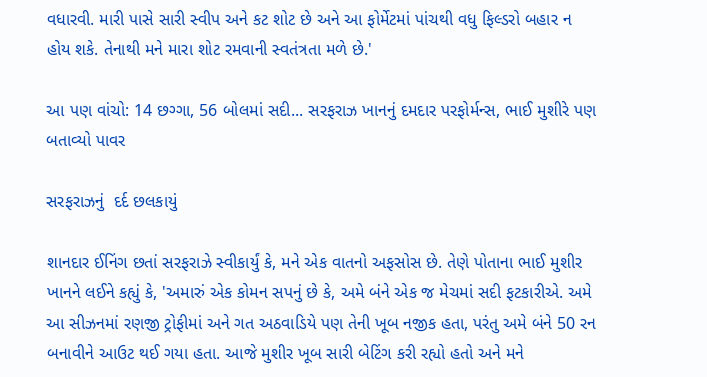વધારવી. મારી પાસે સારી સ્વીપ અને કટ શોટ છે અને આ ફોર્મેટમાં પાંચથી વધુ ફિલ્ડરો બહાર ન હોય શકે. તેનાથી મને મારા શોટ રમવાની સ્વતંત્રતા મળે છે.'

આ પણ વાંચો: 14 છગ્ગા, 56 બોલમાં સદી... સરફરાઝ ખાનનું દમદાર પરફોર્મન્સ, ભાઈ મુશીરે પણ બતાવ્યો પાવર

સરફરાઝનું  દર્દ છલકાયું

શાનદાર ઈનિંગ છતાં સરફરાઝે સ્વીકાર્યું કે, મને એક વાતનો અફસોસ છે. તેણે પોતાના ભાઈ મુશીર ખાનને લઈને કહ્યું કે, 'અમારું એક કોમન સપનું છે કે, અમે બંને એક જ મેચમાં સદી ફટકારીએ. અમે આ સીઝનમાં રણજી ટ્રોફીમાં અને ગત અઠવાડિયે પણ તેની ખૂબ નજીક હતા, પરંતુ અમે બંને 50 રન બનાવીને આઉટ થઈ ગયા હતા. આજે મુશીર ખૂબ સારી બેટિંગ કરી રહ્યો હતો અને મને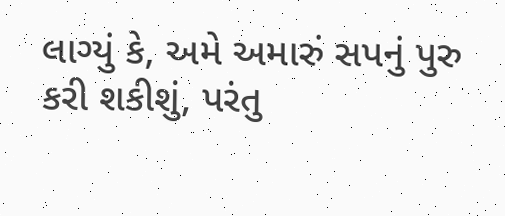લાગ્યું કે, અમે અમારું સપનું પુરુ કરી શકીશું, પરંતુ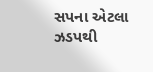સપના એટલા ઝડપથી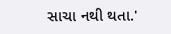સાચા નથી થતા.'